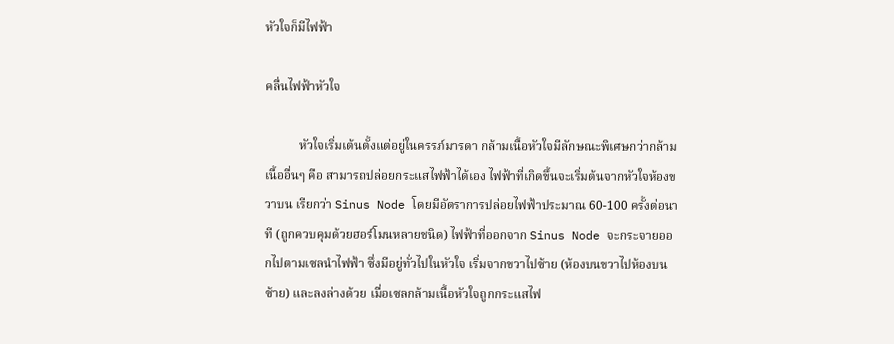หัวใจก็มีไฟฟ้า

คลื่นไฟฟ้าหัวใจ

           หัวใจเริ่มเต้นตั้งแต่อยู่ในครรภ์มารดา กล้ามเนื้อหัวใจมีลักษณะพิเศษกว่ากล้ามเนื้ออื่นๆ คือ สามารถปล่อยกระแสไฟฟ้าได้เอง ไฟฟ้าที่เกิดขึ้นจะเริ่มต้นจากหัวใจห้องขวาบน เรียกว่า Sinus Node โดยมีอัตราการปล่อยไฟฟ้าประมาณ 60-100 ครั้งต่อนาที (ถูกควบคุมด้วยฮอร์โมนหลายชนิด) ไฟฟ้าที่ออกจาก Sinus Node จะกระจายออกไปตามเซลนำไฟฟ้า ซึ่งมีอยู่ทั่วไปในหัวใจ เริ่มจากขวาไปซ้าย (ห้องบนขวาไปห้องบนซ้าย) และลงล่างด้วย เมื่อเซลกล้ามเนื้อหัวใจถูกกระแสไฟ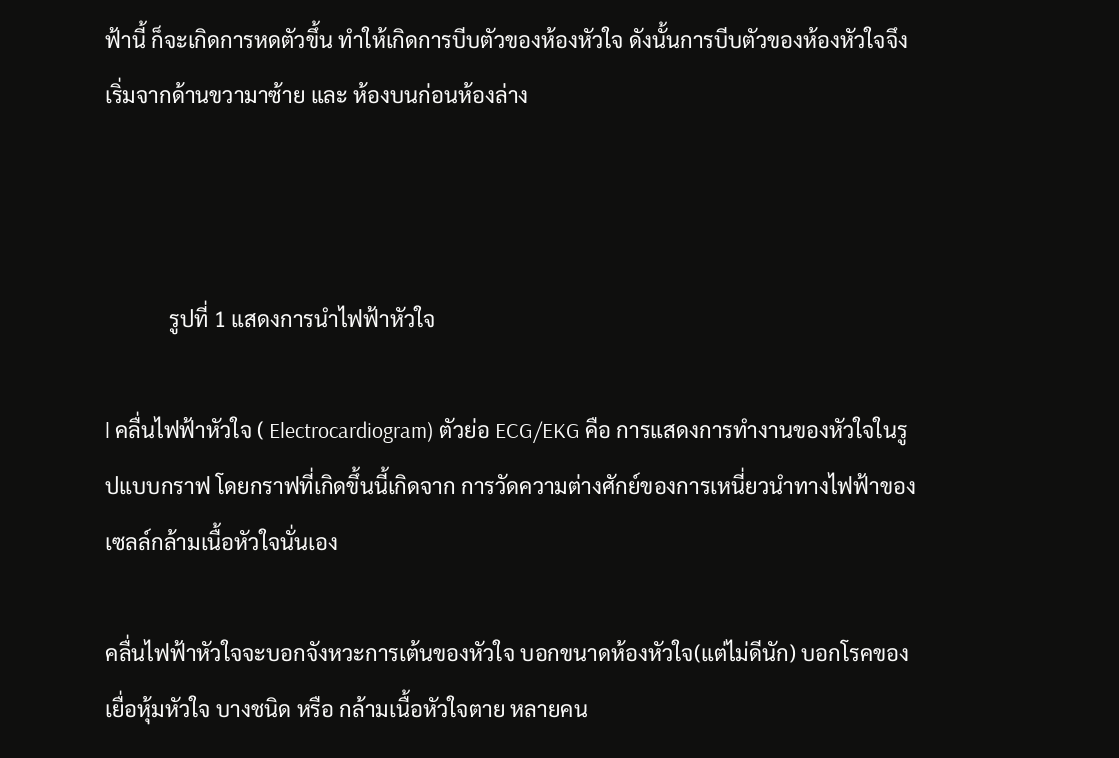ฟ้านี้ ก็จะเกิดการหดตัวขึ้น ทำให้เกิดการบีบตัวของห้องหัวใจ ดังนั้นการบีบตัวของห้องหัวใจจึงเริ่มจากด้านขวามาซ้าย และ ห้องบนก่อนห้องล่าง



            รูปที่ 1 แสดงการนำไฟฟ้าหัวใจ

l คลื่นไฟฟ้าหัวใจ ( Electrocardiogram) ตัวย่อ ECG/EKG คือ การแสดงการทำงานของหัวใจในรูปแบบกราฟ โดยกราฟที่เกิดขึ้นนี้เกิดจาก การวัดความต่างศักย์ของการเหนี่ยวนำทางไฟฟ้าของเซลล์กล้ามเนื้อหัวใจนั่นเอง

คลื่นไฟฟ้าหัวใจจะบอกจังหวะการเต้นของหัวใจ บอกขนาดห้องหัวใจ(แต่ไม่ดีนัก) บอกโรคของเยื่อหุ้มหัวใจ บางชนิด หรือ กล้ามเนื้อหัวใจตาย หลายคน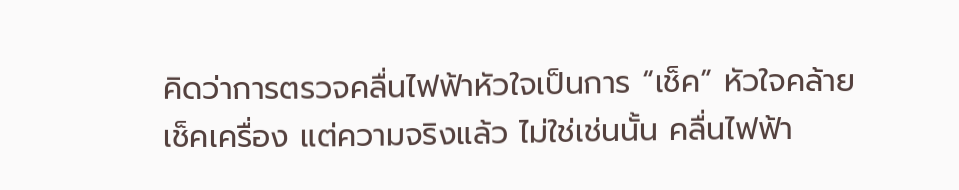คิดว่าการตรวจคลื่นไฟฟ้าหัวใจเป็นการ “เช็ค” หัวใจคล้ายเช็คเครื่อง แต่ความจริงแล้ว ไม่ใช่เช่นนั้น คลื่นไฟฟ้า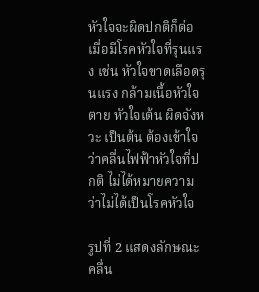หัวใจจะผิดปกติก็ต่อเมื่อมีโรคหัวใจที่รุนแรง เช่น หัวใจขาดเลือดรุนแรง กล้ามเนื้อหัวใจตาย หัวใจเต้น ผิดจังหวะ เป็นต้น ต้องเข้าใจว่าคลื่นไฟฟ้าหัวใจที่ปกติ ไม่ได้หมายความว่าไม่ได้เป็นโรคหัวใจ

รูปที่ 2 แสดงลักษณะคลื่น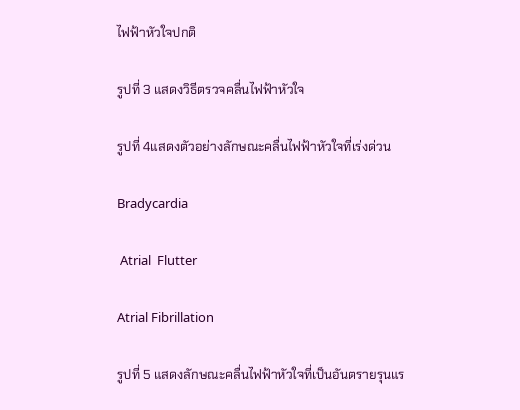ไฟฟ้าหัวใจปกติ

รูปที่ 3 แสดงวิธีตรวจคลื่นไฟฟ้าหัวใจ

รูปที่ 4แสดงตัวอย่างลักษณะคลื่นไฟฟ้าหัวใจที่เร่งด่วน

Bradycardia

 Atrial  Flutter

Atrial Fibrillation

รูปที่ 5 แสดงลักษณะคลื่นไฟฟ้าหัวใจที่เป็นอันตรายรุนแร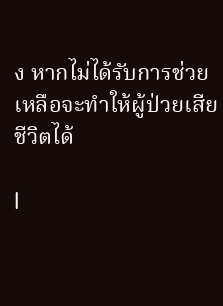ง หากไม่ได้รับการช่วยเหลือจะทำให้ผู้ป่วยเสียชีวิตได้

l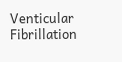Venticular Fibrillation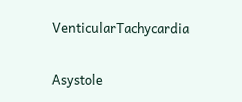VenticularTachycardia

Asystole